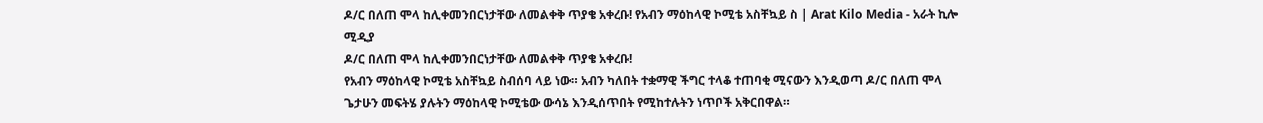ዶ/ር በለጠ ሞላ ከሊቀመንበርነታቸው ለመልቀቅ ጥያቄ አቀረቡ! የአብን ማዕከላዊ ኮሚቴ አስቸኳይ ስ | Arat Kilo Media - አራት ኪሎ ሚዲያ
ዶ/ር በለጠ ሞላ ከሊቀመንበርነታቸው ለመልቀቅ ጥያቄ አቀረቡ!
የአብን ማዕከላዊ ኮሚቴ አስቸኳይ ስብሰባ ላይ ነው። አብን ካለበት ተቋማዊ ችግር ተላቆ ተጠባቂ ሚናውን እንዲወጣ ዶ/ር በለጠ ሞላ ጌታሁን መፍትሄ ያሉትን ማዕከላዊ ኮሚቴው ውሳኔ እንዲሰጥበት የሚከተሉትን ነጥቦች አቅርበዋል።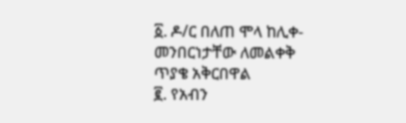፩. ዶ/ር በለጠ ሞላ ከሊቀ-መንበርነታቸው ለመልቀቅ ጥያቄ አቅርበዋል
፪. የአብን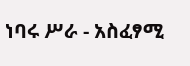ነባሩ ሥራ - አስፈፃሚ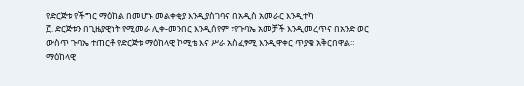የድርጅቱ የችግር ማዕከል በመሆኑ መልቀቂያ እንዲያስገባና በአዲስ አመራር እንዲተካ
፫. ድርጅቱን በጊዜያዊነት የሚመራ ሊቀ-መንበር እንዲሰየም ፣የጉባኤ አመቻች እንዲመረጥና በአንድ ወር ውስጥ ጉባኤ ተጠርቶ የድርጅቱ ማዕከላዊ ኮሚቴ እና ሥራ አስፈፃሚ እንዲዋቀር ጥያቄ አቅርበዋል።
ማዕከላዊ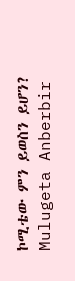ኮሚቴው ምን ይወስን ይሆን?
Mulugeta Anberbir